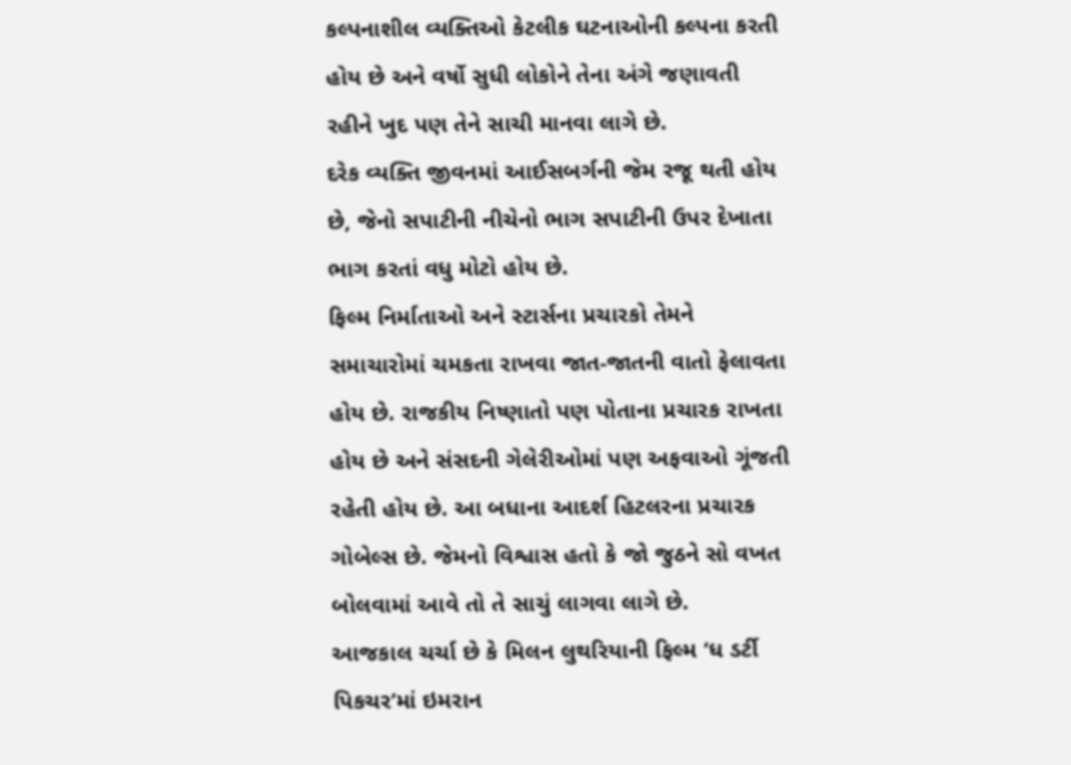કલ્પનાશીલ વ્યક્તિઓ કેટલીક ઘટનાઓની કલ્પના કરતી હોય છે અને વર્ષો સુધી લોકોને તેના અંગે જણાવતી રહીને ખુદ પણ તેને સાચી માનવા લાગે છે.
દરેક વ્યક્તિ જીવનમાં આઈસબર્ગની જેમ રજૂ થતી હોય છે, જેનો સપાટીની નીચેનો ભાગ સપાટીની ઉપર દેખાતા ભાગ કરતાં વધુ મોટો હોય છે.
ફિલ્મ નિર્માતાઓ અને સ્ટાર્સના પ્રચારકો તેમને સમાચારોમાં ચમકતા રાખવા જાત-જાતની વાતો ફેલાવતા હોય છે. રાજકીય નિષ્ણાતો પણ પોતાના પ્રચારક રાખતા હોય છે અને સંસદની ગેલેરીઓમાં પણ અફવાઓ ગૂંજતી રહેતી હોય છે. આ બધાના આદર્શ હિટલરના પ્રચારક ગોબેલ્સ છે. જેમનો વિશ્વાસ હતો કે જો જુઠને સો વખત બોલવામાં આવે તો તે સાચું લાગવા લાગે છે.
આજકાલ ચર્ચા છે કે મિલન લુથરિયાની ફિલ્મ ‘ધ ડર્ટી પિકચર’માં ઇમરાન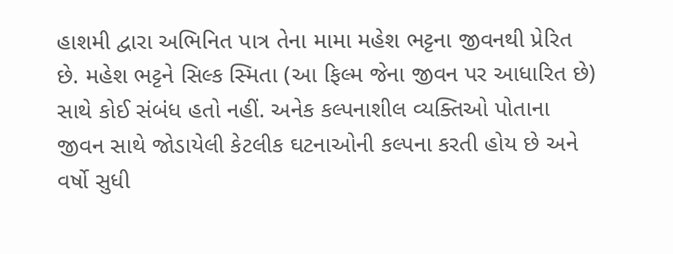હાશમી દ્વારા અભિનિત પાત્ર તેના મામા મહેશ ભટ્ટના જીવનથી પ્રેરિત છે. મહેશ ભટ્ટને સિલ્ક સ્મિતા (આ ફિલ્મ જેના જીવન પર આધારિત છે) સાથે કોઈ સંબંધ હતો નહીં. અનેક કલ્પનાશીલ વ્યક્તિઓ પોતાના જીવન સાથે જોડાયેલી કેટલીક ઘટનાઓની કલ્પના કરતી હોય છે અને વર્ષો સુધી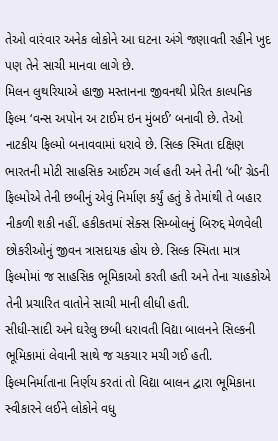તેઓ વારંવાર અનેક લોકોને આ ઘટના અંગે જણાવતી રહીને ખુદ પણ તેને સાચી માનવા લાગે છે.
મિલન લુથરિયાએ હાજી મસ્તાનના જીવનથી પ્રેરિત કાલ્પનિક ફિલ્મ ‘વન્સ અપોન અ ટાઈમ ઇન મુંબઈ’ બનાવી છે. તેઓ નાટકીય ફિલ્મો બનાવવામાં ધરાવે છે. સિલ્ક સ્મિતા દક્ષિણ ભારતની મોટી સાહસિક આઈટમ ગર્લ હતી અને તેની ‘બી’ ગ્રેડની ફિલ્મોએ તેની છબીનું એવું નિર્માણ કર્યું હતું કે તેમાંથી તે બહાર નીકળી શકી નહીં. હકીકતમાં સેક્સ સિમ્બોલનું બિરુદ્દ મેળવેલી છોકરીઓનું જીવન ત્રાસદાયક હોય છે. સિલ્ક સ્મિતા માત્ર ફિલ્મોમાં જ સાહસિક ભૂમિકાઓ કરતી હતી અને તેના ચાહકોએ તેની પ્રચારિત વાતોને સાચી માની લીધી હતી.
સીધી-સાદી અને ઘરેલુ છબી ધરાવતી વિદ્યા બાલનને સિલ્કની ભૂમિકામાં લેવાની સાથે જ ચકચાર મચી ગઈ હતી. ફિલ્મનિર્માતાના નિર્ણય કરતાં તો વિદ્યા બાલન દ્વારા ભૂમિકાના સ્વીકારને લઈને લોકોને વધુ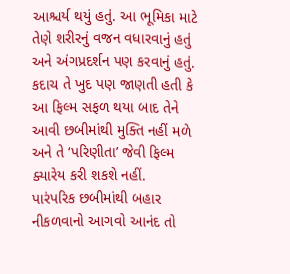આશ્ચર્ય થયું હતું. આ ભૂમિકા માટે તેણે શરીરનું વજન વધારવાનું હતું અને અંગપ્રદર્શન પણ કરવાનું હતું. કદાચ તે ખુદ પણ જાણતી હતી કે આ ફિલ્મ સફળ થયા બાદ તેને આવી છબીમાંથી મુક્તિ નહીં મળે અને તે ‘પરિણીતા’ જેવી ફિલ્મ ક્યારેય કરી શકશે નહીં.
પારંપરિક છબીમાંથી બહાર નીકળવાનો આગવો આનંદ તો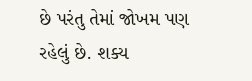છે પરંતુ તેમાં જોખમ પણ રહેલું છે. શક્ય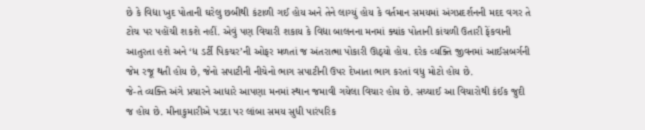છે કે વિદ્યા ખુદ પોતાની ઘરેલુ છબીથી કંટાળી ગઈ હોય અને તેને લાગ્યું હોય કે વર્તમાન સમયમાં અંગપ્રદર્શનની મદદ વગર તે ટોચ પર પહોંચી શકશે નહીં. એવું પણ વિચારી શકાય કે વિદ્યા બાલનના મનમાં ક્યાંક પોતાની કાંચળી ઉતારી ફેંકવાની આતુરતા હશે અને ‘ધ ડર્ટી પિકચર’ની ઓફર મળતાં જ અંતરાત્મા પોકારી ઊઠ્યો હોય. દરેક વ્યક્તિ જીવનમાં આઈસબર્ગની જેમ રજૂ થતી હોય છે, જેનો સપાટીની નીચેનો ભાગ સપાટીની ઉપર દેખાતા ભાગ કરતાં વધુ મોટો હોય છે.
જે-તે વ્યક્તિ અંગે પ્રચારને આધારે આપણા મનમાં સ્થાન જમાવી ગયેલા વિચાર હોય છે. સચ્ચાઈ આ વિચારોથી કંઈક જુદી જ હોય છે. મીનાકુમારીએ પડદા પર લાંબા સમય સુધી પારંપરિક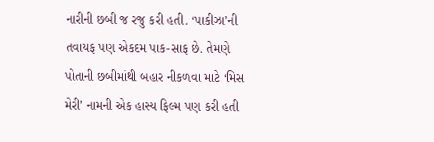નારીની છબી જ રજુ કરી હતી. ‘પાકીઝા’ની તવાયફ પણ એકદમ પાક-સાફ છે. તેમણે પોતાની છબીમાંથી બહાર નીકળવા માટે ‘મિસ મેરી’ નામની એક હાસ્ય ફિલ્મ પણ કરી હતી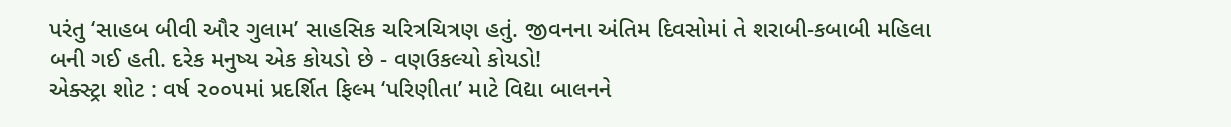પરંતુ ‘સાહબ બીવી ઔર ગુલામ’ સાહસિક ચરિત્રચિત્રણ હતું. જીવનના અંતિમ દિવસોમાં તે શરાબી-કબાબી મહિલા બની ગઈ હતી. દરેક મનુષ્ય એક કોયડો છે - વણઉકલ્યો કોયડો!
એક્સ્ટ્રા શોટ : વર્ષ ૨૦૦૫માં પ્રદર્શિત ફિલ્મ ‘પરિણીતા’ માટે વિદ્યા બાલનને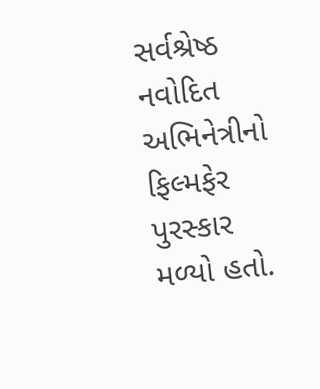સર્વશ્રેષ્ઠ નવોદિત અભિનેત્રીનો ફિલ્મફેર પુરસ્કાર મળ્યો હતો.